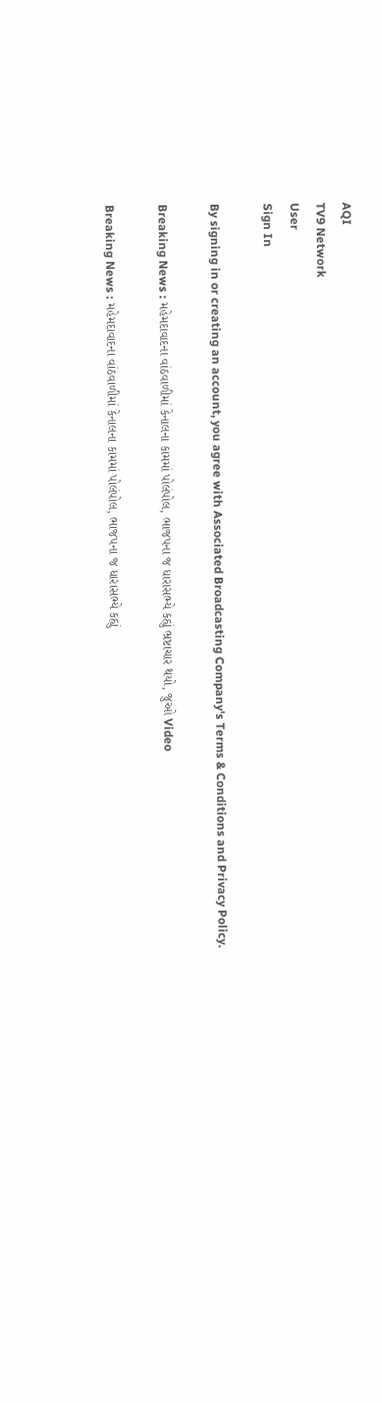AQI
TV9 Network
User
Sign In

By signing in or creating an account, you agree with Associated Broadcasting Company's Terms & Conditions and Privacy Policy.

Breaking News : મહેમદાવાદના વાંઠવાળીમાં કેનાલના કામમાં પોલંપોલ, ભાજપના જ ધારાસભ્યે કહ્યું ભ્રષ્ટાચાર થયો, જુઓ Video

Breaking News : મહેમદાવાદના વાંઠવાળીમાં કેનાલના કામમાં પોલંપોલ, ભાજપના જ ધારાસભ્યે કહ્યું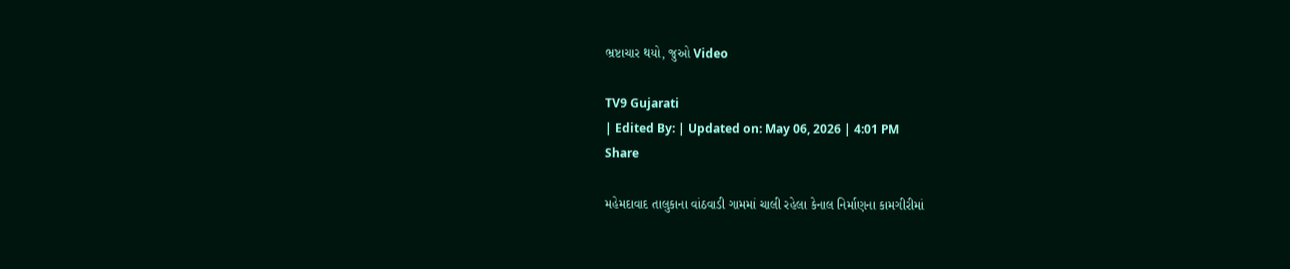ભ્રષ્ટાચાર થયો, જુઓ Video

TV9 Gujarati
| Edited By: | Updated on: May 06, 2026 | 4:01 PM
Share

મહેમદાવાદ તાલુકાના વાંઠવાડી ગામમાં ચાલી રહેલા કેનાલ નિર્માણના કામગીરીમાં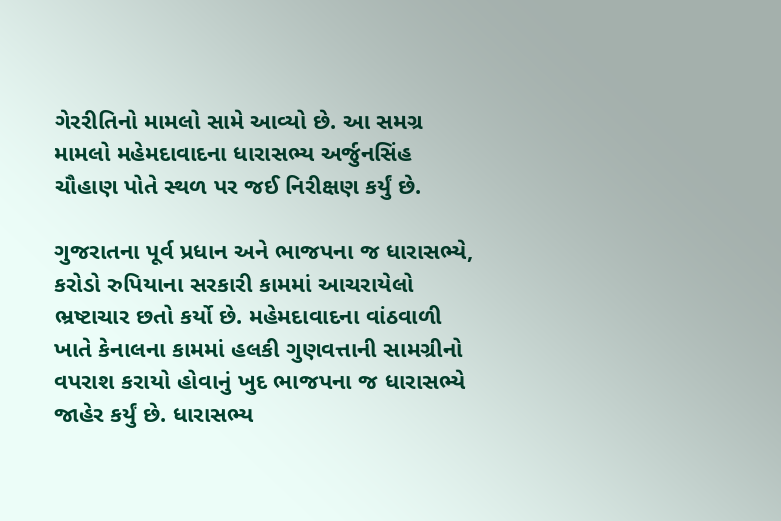ગેરરીતિનો મામલો સામે આવ્યો છે. આ સમગ્ર મામલો મહેમદાવાદના ધારાસભ્ય અર્જુનસિંહ ચૌહાણ પોતે સ્થળ પર જઈ નિરીક્ષણ કર્યું છે.

ગુજરાતના પૂર્વ પ્રધાન અને ભાજપના જ ધારાસભ્યે, કરોડો રુપિયાના સરકારી કામમાં આચરાયેલો ભ્રષ્ટાચાર છતો કર્યો છે. મહેમદાવાદના વાંઠવાળી ખાતે કેનાલના કામમાં હલકી ગુણવત્તાની સામગ્રીનો વપરાશ કરાયો હોવાનું ખુદ ભાજપના જ ધારાસભ્યે જાહેર કર્યું છે. ધારાસભ્ય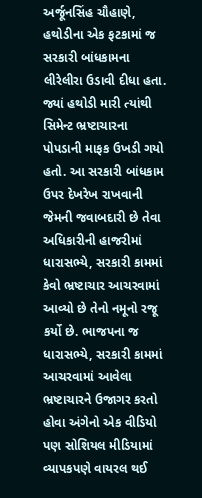અર્જૂનસિંહ ચૌહાણે, હથોડીના એક ફટકામાં જ સરકારી બાંધકામના લીરેલીરા ઉડાવી દીધા હતા. જ્યાં હથોડી મારી ત્યાંથી સિમેન્ટ ભ્રષ્ટાચારના પોપડાની માફક ઉખડી ગયો હતો. આ સરકારી બાંધકામ ઉપર દેખરેખ રાખવાની જેમની જવાબદારી છે તેવા અધિકારીની હાજરીમાં ધારાસભ્યે, સરકારી કામમાં કેવો ભ્રષ્ટાચાર આચરવામાં આવ્યો છે તેનો નમૂનો રજૂ કર્યો છે. ભાજપના જ ધારાસભ્યે, સરકારી કામમાં આચરવામાં આવેલા ભ્રષ્ટાચારને ઉજાગર કરતો હોવા અંગેનો એક વીડિયો પણ સોશિયલ મીડિયામાં વ્યાપકપણે વાયરલ થઈ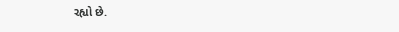રહ્યો છે.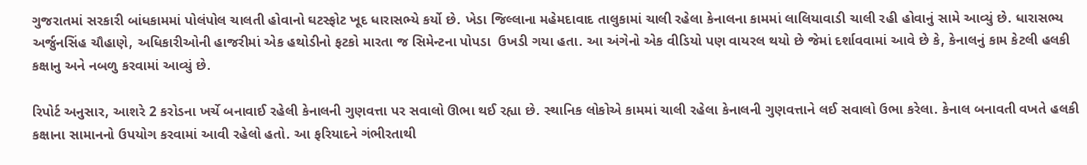ગુજરાતમાં સરકારી બાંધકામમાં પોલંપોલ ચાલતી હોવાનો ઘટસ્ફોટ ખૂદ ધારાસભ્યે કર્યો છે. ખેડા જિલ્લાના મહેમદાવાદ તાલુકામાં ચાલી રહેલા કેનાલના કામમાં લાલિયાવાડી ચાલી રહી હોવાનું સામે આવ્યું છે. ધારાસભ્ય અર્જુનસિંહ ચૌહાણે, અધિકારીઓની હાજરીમાં એક હથોડીનો ફટકો મારતા જ સિમેન્ટના પોપડા  ઉખડી ગયા હતા. આ અંગેનો એક વીડિયો પણ વાયરલ થયો છે જેમાં દર્શાવવામાં આવે છે કે, કેનાલનું કામ કેટલી હલકી કક્ષાનુ અને નબળુ કરવામાં આવ્યું છે.

રિપોર્ટ અનુસાર, આશરે 2 કરોડના ખર્ચે બનાવાઈ રહેલી કેનાલની ગુણવત્તા પર સવાલો ઊભા થઈ રહ્યા છે. સ્થાનિક લોકોએ કામમાં ચાલી રહેલા કેનાલની ગુણવત્તાને લઈ સવાલો ઉભા કરેલા. કેનાલ બનાવતી વખતે હલકી કક્ષાના સામાનનો ઉપયોગ કરવામાં આવી રહેલો હતો. આ ફરિયાદને ગંભીરતાથી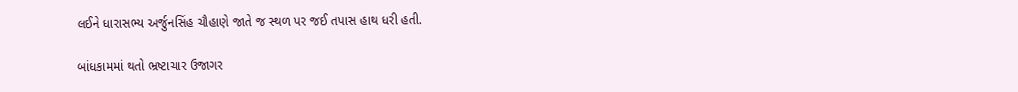લઈને ધારાસભ્ય અર્જુનસિંહ ચૌહાણે જાતે જ સ્થળ પર જઈ તપાસ હાથ ધરી હતી.

બાંધકામમાં થતો ભ્રષ્ટાચાર ઉજાગર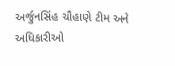અર્જુનસિંહ ચૌહાણે ટીમ અને અધિકારીઓ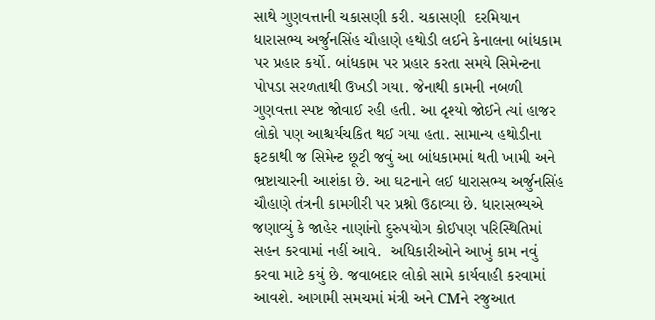સાથે ગુણવત્તાની ચકાસણી કરી. ચકાસણી  દરમિયાન ધારાસભ્ય અર્જુનસિંહ ચૌહાણે હથોડી લઈને કેનાલના બાંધકામ પર પ્રહાર કર્યો. બાંધકામ પર પ્રહાર કરતા સમયે સિમેન્ટના પોપડા સરળતાથી ઉખડી ગયા. જેનાથી કામની નબળી ગુણવત્તા સ્પષ્ટ જોવાઈ રહી હતી. આ દૃશ્યો જોઈને ત્યાં હાજર લોકો પણ આશ્ચર્યચકિત થઈ ગયા હતા. સામાન્ય હથોડીના ફટકાથી જ સિમેન્ટ છૂટી જવું આ બાંધકામમાં થતી ખામી અને ભ્રષ્ટાચારની આશંકા છે. આ ઘટનાને લઈ ધારાસભ્ય અર્જુનસિંહ ચૌહાણે તંત્રની કામગીરી પર પ્રશ્નો ઉઠાવ્યા છે. ધારાસભ્યએ જણાવ્યું કે જાહેર નાણાંનો દુરુપયોગ કોઈપણ પરિસ્થિતિમાં સહન કરવામાં નહીં આવે.  અધિકારીઓને આખું કામ નવું કરવા માટે કયું છે. જવાબદાર લોકો સામે કાર્યવાહી કરવામાં આવશે. આગામી સમચમાં મંત્રી અને CMને રજુઆત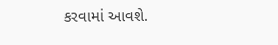કરવામાં આવશે.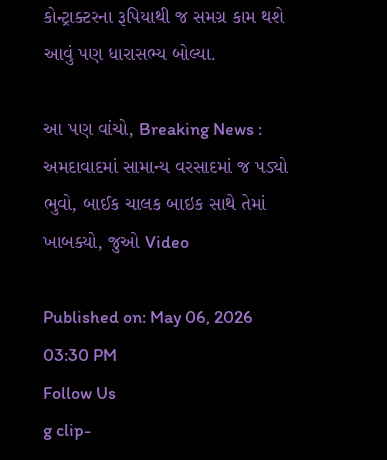કોન્ટ્રાક્ટરના રૂપિયાથી જ સમગ્ર કામ થશે આવું પણ ધારાસભ્ય બોલ્યા.

આ પણ વાંચો, Breaking News : અમદાવાદમાં સામાન્ય વરસાદમાં જ પડ્યો ભુવો, બાઈક ચાલક બાઇક સાથે તેમાં ખાબક્યો, જુઓ Video

Published on: May 06, 2026 03:30 PM
Follow Us
g clip-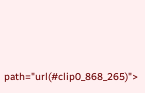path="url(#clip0_868_265)">